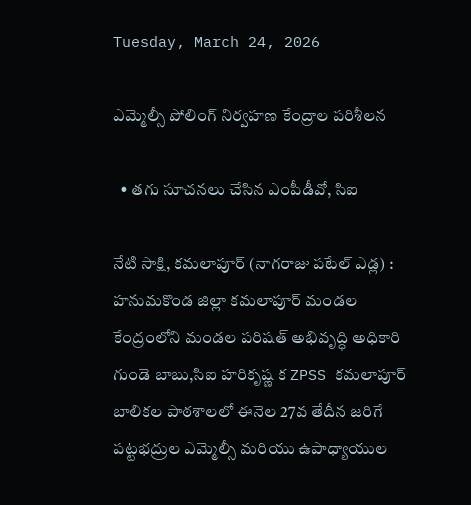Tuesday, March 24, 2026

ఎమ్మెల్సీ పోలింగ్ నిర్వహణ కేంద్రాల పరిశీలన

  • తగు సూచనలు చేసిన ఎంపీడీవో, సిఐ

నేటి సాక్షి, కమలాపూర్ (నాగరాజు పటేల్ ఎడ్ల) : హనుమకొండ జిల్లా కమలాపూర్ మండల కేంద్రంలోని మండల పరిషత్ అభివృద్ధి అధికారి గుండె బాబు,సిఐ హరికృష్ణ క ZPSS కమలాపూర్ బాలికల పాఠశాలలో ఈనెల 27వ తేదీన జరిగే పట్టభద్రుల ఎమ్మెల్సీ మరియు ఉపాధ్యాయుల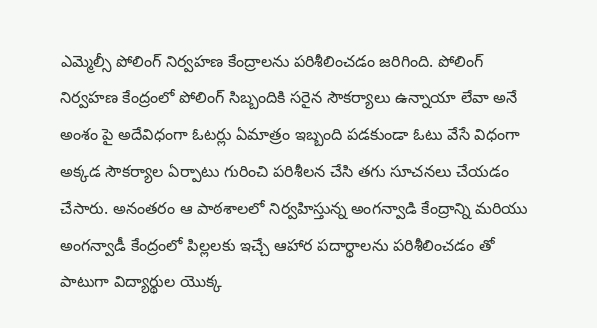ఎమ్మెల్సీ పోలింగ్ నిర్వహణ కేంద్రాలను పరిశీలించడం జరిగింది. పోలింగ్ నిర్వహణ కేంద్రంలో పోలింగ్ సిబ్బందికి సరైన సౌకర్యాలు ఉన్నాయా లేవా అనే అంశం పై అదేవిధంగా ఓటర్లు ఏమాత్రం ఇబ్బంది పడకుండా ఓటు వేసే విధంగా అక్కడ సౌకర్యాల ఏర్పాటు గురించి పరిశీలన చేసి తగు సూచనలు చేయడం చేసారు. అనంతరం ఆ పాఠశాలలో నిర్వహిస్తున్న అంగన్వాడి కేంద్రాన్ని మరియు అంగన్వాడీ కేంద్రంలో పిల్లలకు ఇచ్చే ఆహార పదార్థాలను పరిశీలించడం తో పాటుగా విద్యార్థుల యొక్క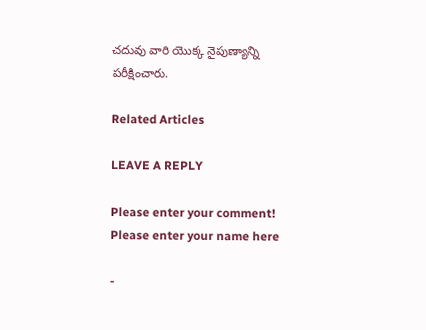చదువు వారి యొక్క నైపుణ్యాన్ని పరీక్షించారు.

Related Articles

LEAVE A REPLY

Please enter your comment!
Please enter your name here

-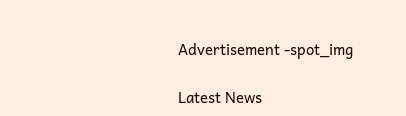Advertisement -spot_img

Latest News